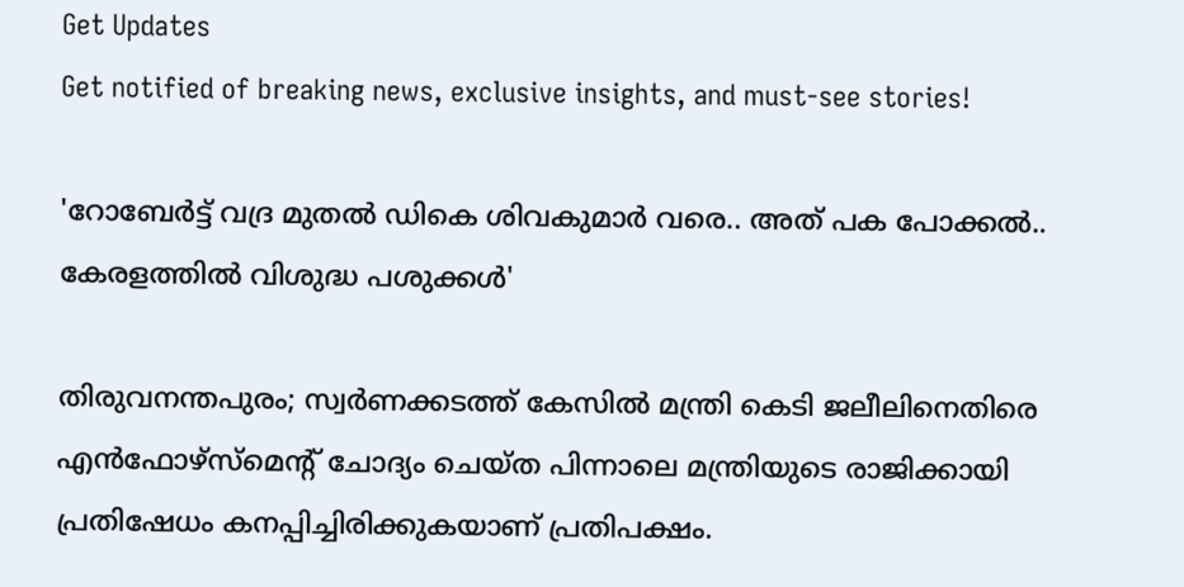Get Updates
Get notified of breaking news, exclusive insights, and must-see stories!

'റോബേർട്ട് വദ്ര മുതൽ ഡികെ ശിവകുമാർ വരെ.. അത് പക പോക്കൽ.. കേരളത്തിൽ വിശുദ്ധ പശുക്കൾ'

തിരുവനന്തപുരം; സ്വർണക്കടത്ത് കേസിൽ മന്ത്രി കെടി ജലീലിനെതിരെ എൻഫോഴ്സ്മെന്റ് ചോദ്യം ചെയ്ത പിന്നാലെ മന്ത്രിയുടെ രാജിക്കായി പ്രതിഷേധം കനപ്പിച്ചിരിക്കുകയാണ് പ്രതിപക്ഷം.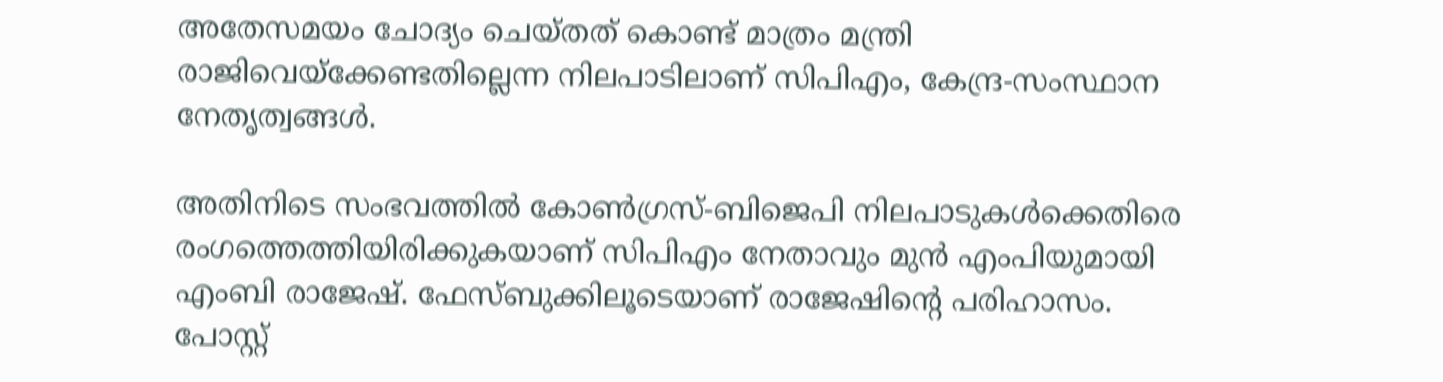അതേസമയം ചോദ്യം ചെയ്തത് കൊണ്ട് മാത്രം മന്ത്രി രാജിവെയ്ക്കേണ്ടതില്ലെന്ന നിലപാടിലാണ് സിപിഎം, കേന്ദ്ര-സംസ്ഥാന നേതൃത്വങ്ങൾ.

അതിനിടെ സംഭവത്തിൽ കോൺഗ്രസ്-ബിജെപി നിലപാടുകൾക്കെതിരെ രംഗത്തെത്തിയിരിക്കുകയാണ് സിപിഎം നേതാവും മുൻ എംപിയുമായി എംബി രാജേഷ്. ഫേസ്ബുക്കിലൂടെയാണ് രാജേഷിന്റെ പരിഹാസം. പോസ്റ്റ്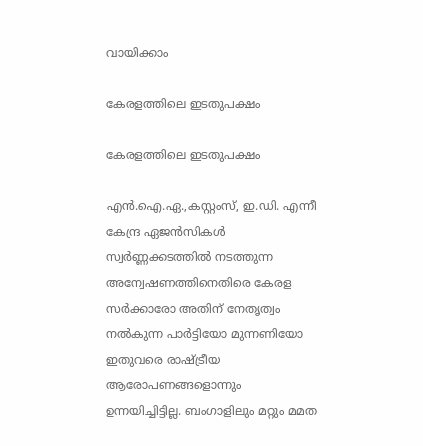വായിക്കാം

കേരളത്തിലെ ഇടതുപക്ഷം

കേരളത്തിലെ ഇടതുപക്ഷം

എൻ.ഐ.ഏ.,കസ്റ്റംസ്, ഇ.ഡി. എന്നീ കേന്ദ്ര ഏജൻസികൾ സ്വർണ്ണക്കടത്തിൽ നടത്തുന്ന അന്വേഷണത്തിനെതിരെ കേരള സർക്കാരോ അതിന് നേതൃത്വം നൽകുന്ന പാർട്ടിയോ മുന്നണിയോ ഇതുവരെ രാഷ്ട്രീയ ആരോപണങ്ങളൊന്നും ഉന്നയിച്ചിട്ടില്ല. ബംഗാളിലും മറ്റും മമത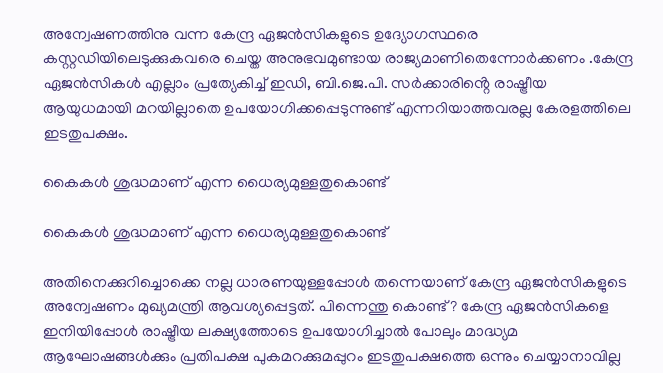അന്വേഷണത്തിനു വന്ന കേന്ദ്ര ഏജൻസികളുടെ ഉദ്യോഗസ്ഥരെ കസ്റ്റഡിയിലെടുക്കുകവരെ ചെയ്ത അനുഭവമുണ്ടായ രാജ്യമാണിതെന്നോർക്കണം .കേന്ദ്ര ഏജൻസികൾ എല്ലാം പ്രത്യേകിച്ച് ഇഡി, ബി.ജെ.പി. സർക്കാരിൻ്റെ രാഷ്ട്രീയ ആയുധമായി മറയില്ലാതെ ഉപയോഗിക്കപ്പെടുന്നുണ്ട് എന്നറിയാത്തവരല്ല കേരളത്തിലെ ഇടതുപക്ഷം.

കൈകൾ ശുദ്ധമാണ് എന്ന ധൈര്യമുള്ളതുകൊണ്ട്

കൈകൾ ശുദ്ധമാണ് എന്ന ധൈര്യമുള്ളതുകൊണ്ട്

അതിനെക്കുറിച്ചൊക്കെ നല്ല ധാരണയുള്ളപ്പോൾ തന്നെയാണ് കേന്ദ്ര ഏജൻസികളുടെ അന്വേഷണം മുഖ്യമന്ത്രി ആവശ്യപ്പെട്ടത്. പിന്നെന്തു കൊണ്ട്? കേന്ദ്ര ഏജൻസികളെ ഇനിയിപ്പോൾ രാഷ്ട്രീയ ലക്ഷ്യത്തോടെ ഉപയോഗിച്ചാൽ പോലും മാദ്ധ്യമ ആഘോഷങ്ങൾക്കും പ്രതിപക്ഷ പുകമറക്കുമപ്പുറം ഇടതുപക്ഷത്തെ ഒന്നും ചെയ്യാനാവില്ല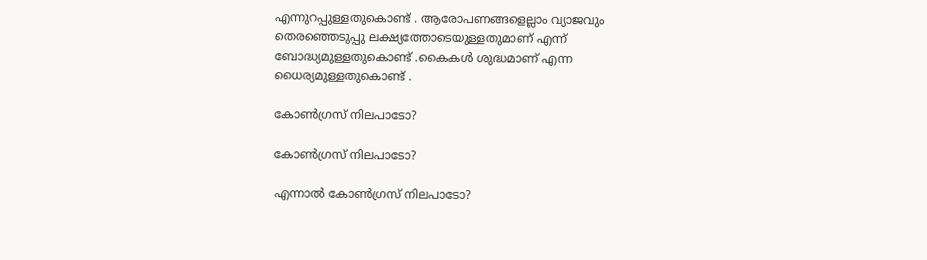എന്നുറപ്പുള്ളതുകൊണ്ട് . ആരോപണങ്ങളെല്ലാം വ്യാജവും തെരഞ്ഞെടുപ്പു ലക്ഷ്യത്തോടെയുള്ളതുമാണ് എന്ന് ബോദ്ധ്യമുള്ളതുകൊണ്ട് .കൈകൾ ശുദ്ധമാണ് എന്ന ധൈര്യമുള്ളതുകൊണ്ട് .

കോൺഗ്രസ് നിലപാടോ?

കോൺഗ്രസ് നിലപാടോ?

എന്നാൽ കോൺഗ്രസ് നിലപാടോ?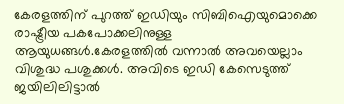കേരളത്തിന് പുറത്ത് ഇഡിയും സിബിഐയുമൊക്കെ രാഷ്ട്രീയ പകപോക്കലിനുള്ള ആയുധങ്ങൾ.കേരളത്തിൽ വന്നാൽ അവയെല്ലാം വിശുദ്ധ പശുക്കൾ. അവിടെ ഇഡി കേസെടുത്ത് ജയിലിലിട്ടാൽ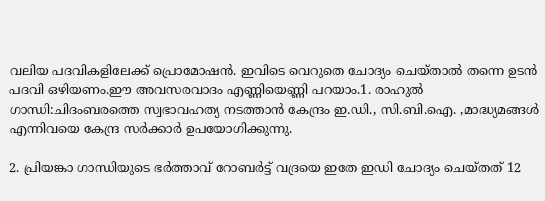വലിയ പദവികളിലേക്ക് പ്രൊമോഷൻ. ഇവിടെ വെറുതെ ചോദ്യം ചെയ്താൽ തന്നെ ഉടൻ പദവി ഒഴിയണം.ഈ അവസരവാദം എണ്ണിയെണ്ണി പറയാം.1. രാഹുൽ ഗാന്ധി:ചിദംബരത്തെ സ്വഭാവഹത്യ നടത്താൻ കേന്ദ്രം ഇ.ഡി., സി.ബി.ഐ. ,മാദ്ധ്യമങ്ങൾ എന്നിവയെ കേന്ദ്ര സർക്കാർ ഉപയോഗിക്കുന്നു.

2. പ്രിയങ്കാ ഗാന്ധിയുടെ ഭർത്താവ് റോബർട്ട് വദ്രയെ ഇതേ ഇഡി ചോദ്യം ചെയ്തത് 12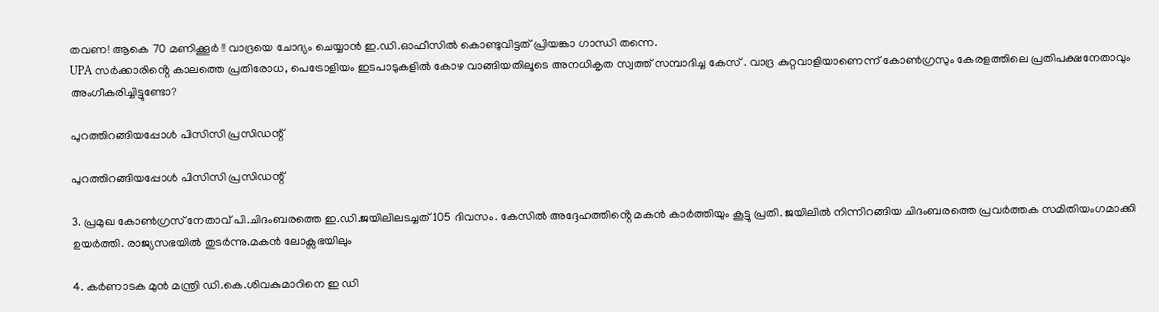തവണ! ആകെ 70 മണിക്കൂർ !! വാദ്രയെ ചോദ്യം ചെയ്യാൻ ഇ.ഡി.ഓഫീസിൽ കൊണ്ടുവിട്ടത് പ്രിയങ്കാ ഗാന്ധി തന്നെ.
UPA സർക്കാരിൻ്റെ കാലത്തെ പ്രതിരോധ, പെട്രോളിയം ഇടപാടുകളിൽ കോഴ വാങ്ങിയതിലൂടെ അനധികൃത സ്വത്ത് സമ്പാദിച്ച കേസ് . വാദ്ര കുറ്റവാളിയാണെന്ന് കോൺഗ്രസും കേരളത്തിലെ പ്രതിപക്ഷനേതാവും അംഗീകരിച്ചിട്ടുണ്ടോ?

പുറത്തിറങ്ങിയപ്പോൾ പിസിസി പ്രസിഡന്റ്

പുറത്തിറങ്ങിയപ്പോൾ പിസിസി പ്രസിഡന്റ്

3. പ്രമുഖ കോൺഗ്രസ് നേതാവ് പി.ചിദംബരത്തെ ഇ.ഡി.ജയിലിലടച്ചത് 105 ദിവസം. കേസിൽ അദ്ദേഹത്തിൻ്റെ മകൻ കാർത്തിയും കൂട്ടു പ്രതി. ജയിലിൽ നിന്നിറങ്ങിയ ചിദംബരത്തെ പ്രവർത്തക സമിതിയംഗമാക്കി ഉയർത്തി. രാജ്യസഭയിൽ തുടർന്നു.മകൻ ലോക്സഭയിലും

4. കർണാടക മുൻ മന്ത്രി ഡി.കെ.ശിവകുമാറിനെ ഇ ഡി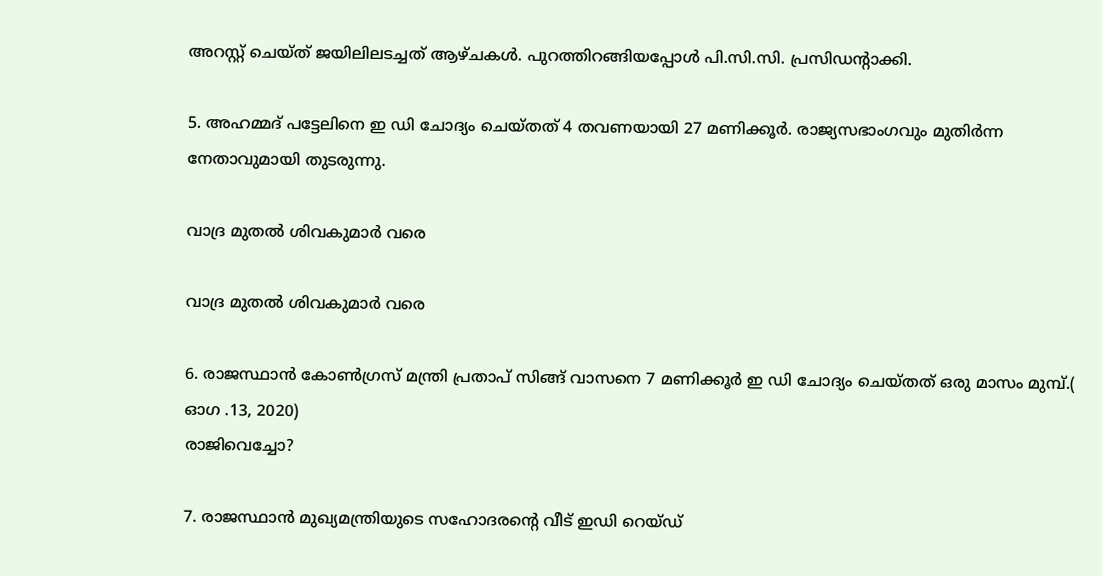അറസ്റ്റ് ചെയ്ത് ജയിലിലടച്ചത് ആഴ്ചകൾ. പുറത്തിറങ്ങിയപ്പോൾ പി.സി.സി. പ്രസിഡൻ്റാക്കി.

5. അഹമ്മദ് പട്ടേലിനെ ഇ ഡി ചോദ്യം ചെയ്തത് 4 തവണയായി 27 മണിക്കൂർ. രാജ്യസഭാംഗവും മുതിർന്ന നേതാവുമായി തുടരുന്നു.

വാദ്ര മുതൽ ശിവകുമാർ വരെ

വാദ്ര മുതൽ ശിവകുമാർ വരെ

6. രാജസ്ഥാൻ കോൺഗ്രസ് മന്ത്രി പ്രതാപ് സിങ്ങ് വാസനെ 7 മണിക്കൂർ ഇ ഡി ചോദ്യം ചെയ്തത് ഒരു മാസം മുമ്പ്.( ഓഗ .13, 2020)
രാജിവെച്ചോ?

7. രാജസ്ഥാൻ മുഖ്യമന്ത്രിയുടെ സഹോദരൻ്റെ വീട് ഇഡി റെയ്ഡ്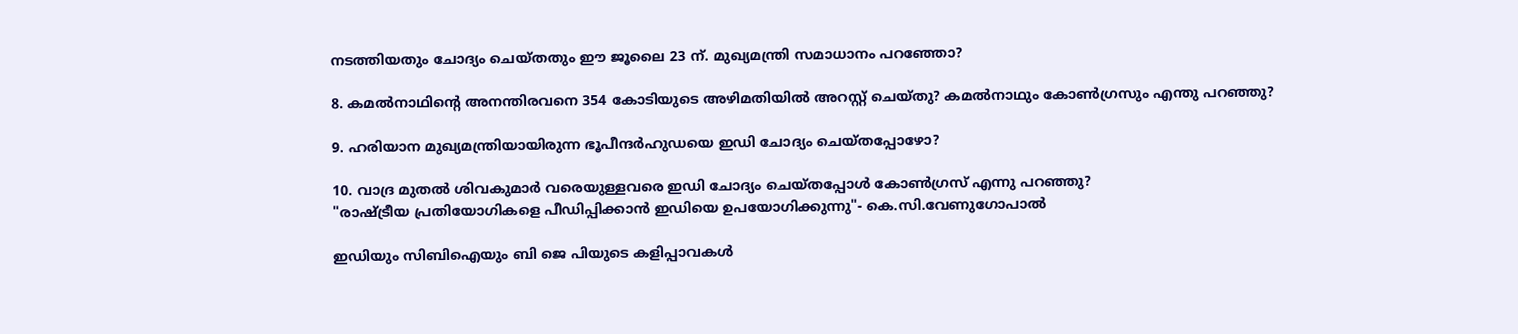നടത്തിയതും ചോദ്യം ചെയ്തതും ഈ ജൂലൈ 23 ന്. മുഖ്യമന്ത്രി സമാധാനം പറഞ്ഞോ?

8. കമൽനാഥിൻ്റെ അനന്തിരവനെ 354 കോടിയുടെ അഴിമതിയിൽ അറസ്റ്റ് ചെയ്തു? കമൽനാഥും കോൺഗ്രസും എന്തു പറഞ്ഞു?

9. ഹരിയാന മുഖ്യമന്ത്രിയായിരുന്ന ഭൂപീന്ദർഹുഡയെ ഇഡി ചോദ്യം ചെയ്തപ്പോഴോ?

10. വാദ്ര മുതൽ ശിവകുമാർ വരെയുള്ളവരെ ഇഡി ചോദ്യം ചെയ്തപ്പോൾ കോൺഗ്രസ് എന്നു പറഞ്ഞു?
"രാഷ്ട്രീയ പ്രതിയോഗികളെ പീഡിപ്പിക്കാൻ ഇഡിയെ ഉപയോഗിക്കുന്നു"- കെ.സി.വേണുഗോപാൽ

ഇഡിയും സിബിഐയും ബി ജെ പിയുടെ കളിപ്പാവകൾ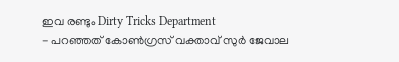ഇവ രണ്ടും Dirty Tricks Department
- പറഞ്ഞത് കോൺഗ്രസ് വക്താവ് സുർ ജേവാല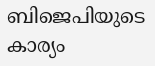ബിജെപിയുടെ കാര്യം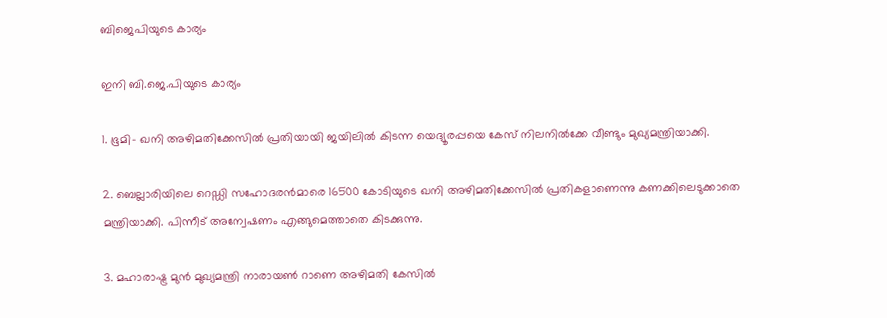ബിജെപിയുടെ കാര്യം

ഇനി ബി.ജെ.പിയുടെ കാര്യം

1. ഭൂമി- ഖനി അഴിമതിക്കേസിൽ പ്രതിയായി ജയിലിൽ കിടന്ന യെദ്യൂരപ്പയെ കേസ് നിലനിൽക്കേ വീണ്ടും മുഖ്യമന്ത്രിയാക്കി.

2. ബെല്ലാരിയിലെ റെഡ്ഡി സഹോദരൻമാരെ 16500 കോടിയുടെ ഖനി അഴിമതിക്കേസിൽ പ്രതികളാണെന്നു കണക്കിലെടുക്കാതെ മന്ത്രിയാക്കി. പിന്നീട് അന്വേഷണം എങ്ങുമെത്താതെ കിടക്കുന്നു.

3. മഹാരാഷ്ട്ര മുൻ മുഖ്യമന്ത്രി നാരായൺ റാണെ അഴിമതി കേസിൽ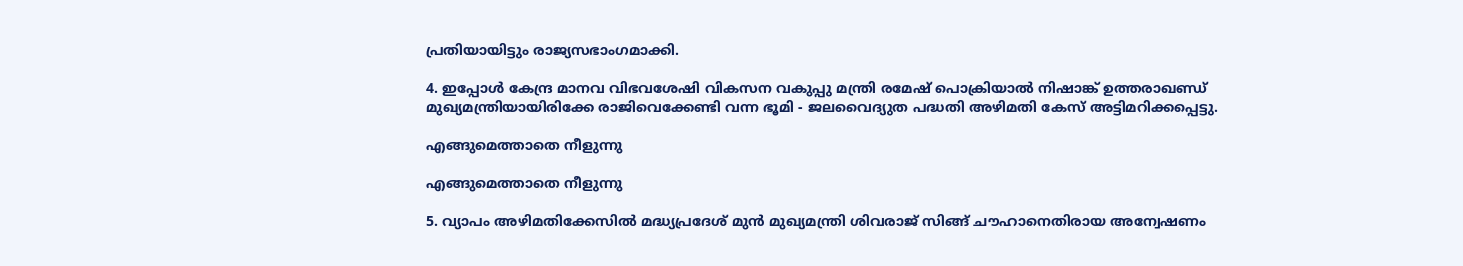പ്രതിയായിട്ടും രാജ്യസഭാംഗമാക്കി.

4. ഇപ്പോൾ കേന്ദ്ര മാനവ വിഭവശേഷി വികസന വകുപ്പു മന്ത്രി രമേഷ് പൊക്രിയാൽ നിഷാങ്ക് ഉത്തരാഖണ്ഡ് മുഖ്യമന്ത്രിയായിരിക്കേ രാജിവെക്കേണ്ടി വന്ന ഭൂമി - ജലവൈദ്യുത പദ്ധതി അഴിമതി കേസ് അട്ടിമറിക്കപ്പെട്ടു.

എങ്ങുമെത്താതെ നീളുന്നു

എങ്ങുമെത്താതെ നീളുന്നു

5. വ്യാപം അഴിമതിക്കേസിൽ മദ്ധ്യപ്രദേശ് മുൻ മുഖ്യമന്ത്രി ശിവരാജ് സിങ്ങ് ചൗഹാനെതിരായ അന്വേഷണം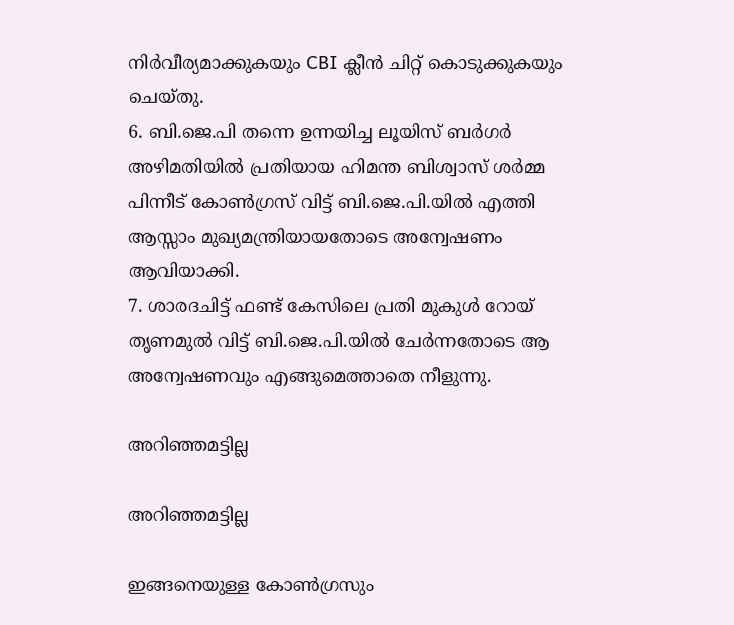നിർവീര്യമാക്കുകയും CBI ക്ലീൻ ചിറ്റ് കൊടുക്കുകയും ചെയ്തു.
6. ബി.ജെ.പി തന്നെ ഉന്നയിച്ച ലൂയിസ് ബർഗർ അഴിമതിയിൽ പ്രതിയായ ഹിമന്ത ബിശ്വാസ് ശർമ്മ പിന്നീട് കോൺഗ്രസ് വിട്ട് ബി.ജെ.പി.യിൽ എത്തി ആസ്സാം മുഖ്യമന്ത്രിയായതോടെ അന്വേഷണം ആവിയാക്കി.
7. ശാരദചിട്ട് ഫണ്ട് കേസിലെ പ്രതി മുകുൾ റോയ് തൃണമുൽ വിട്ട് ബി.ജെ.പി.യിൽ ചേർന്നതോടെ ആ അന്വേഷണവും എങ്ങുമെത്താതെ നീളുന്നു.

അറിഞ്ഞമട്ടില്ല

അറിഞ്ഞമട്ടില്ല

ഇങ്ങനെയുള്ള കോൺഗ്രസും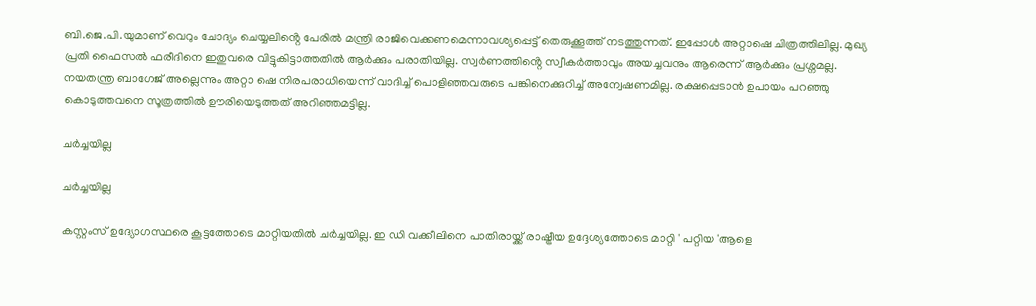ബി.ജെ.പി.യുമാണ് വെറും ചോദ്യം ചെയ്യലിൻ്റെ പേരിൽ മന്ത്രി രാജിവെക്കണമെന്നാവശ്യപ്പെട്ട് തെരുക്കൂത്ത് നടത്തുന്നത്. ഇപ്പോൾ അറ്റാഷെ ചിത്രത്തിലില്ല. മുഖ്യ പ്രതി ഫൈസൽ ഫരീദിനെ ഇതുവരെ വിട്ടുകിട്ടാത്തതിൽ ആർക്കും പരാതിയില്ല. സ്വർണത്തിൻ്റെ സ്വീകർത്താവും അയച്ചവനും ആരെന്ന് ആർക്കും പ്രശ്നമല്ല. നയതന്ത്ര ബാഗേജ് അല്ലെന്നും അറ്റാ ഷെ നിരപരാധിയെന്ന് വാദിച്ച് പൊളിഞ്ഞവരുടെ പങ്കിനെക്കുറിച്ച് അന്വേഷണമില്ല. രക്ഷപ്പെടാൻ ഉപായം പറഞ്ഞു കൊടുത്തവനെ സൂത്രത്തിൽ ഊരിയെടുത്തത് അറിഞ്ഞമട്ടില്ല.

ചർച്ചയില്ല

ചർച്ചയില്ല

കസ്റ്റംസ് ഉദ്യോഗസ്ഥരെ കൂട്ടത്തോടെ മാറ്റിയതിൽ ചർച്ചയില്ല. ഇ ഡി വക്കീലിനെ പാതിരായ്ക്ക് രാഷ്ട്രീയ ഉദ്ദേശ്യത്തോടെ മാറ്റി ' പറ്റിയ 'ആളെ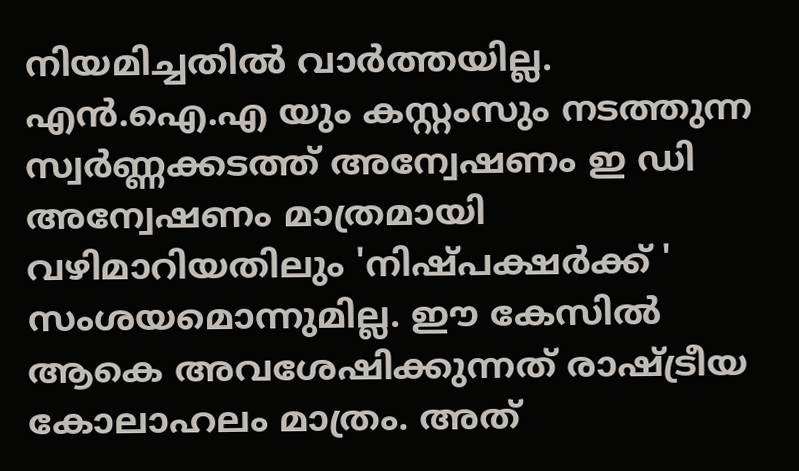നിയമിച്ചതിൽ വാർത്തയില്ല. എൻ.ഐ.എ യും കസ്റ്റംസും നടത്തുന്ന സ്വർണ്ണക്കടത്ത് അന്വേഷണം ഇ ഡി അന്വേഷണം മാത്രമായി വഴിമാറിയതിലും 'നിഷ്പക്ഷർക്ക് ' സംശയമൊന്നുമില്ല. ഈ കേസിൽ ആകെ അവശേഷിക്കുന്നത് രാഷ്ട്രീയ കോലാഹലം മാത്രം. അത്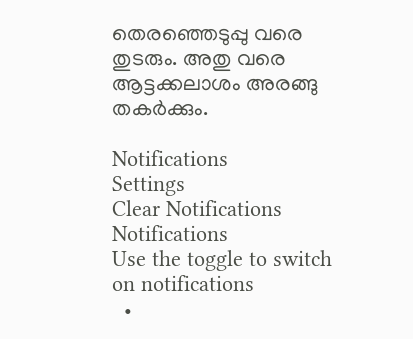തെരഞ്ഞെടുപ്പു വരെ തുടരും. അതു വരെ ആട്ടക്കലാശം അരങ്ങു തകർക്കും.

Notifications
Settings
Clear Notifications
Notifications
Use the toggle to switch on notifications
  •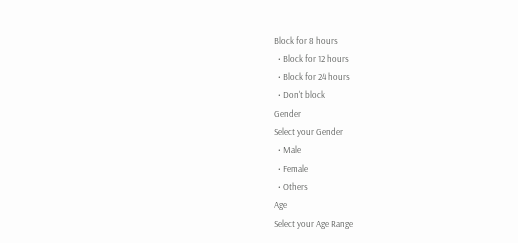Block for 8 hours
  • Block for 12 hours
  • Block for 24 hours
  • Don't block
Gender
Select your Gender
  • Male
  • Female
  • Others
Age
Select your Age Range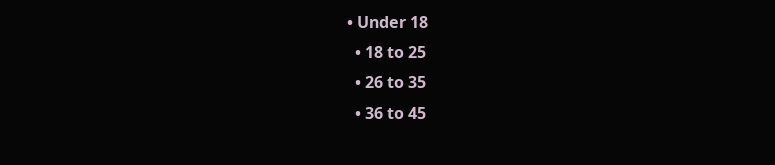• Under 18
  • 18 to 25
  • 26 to 35
  • 36 to 45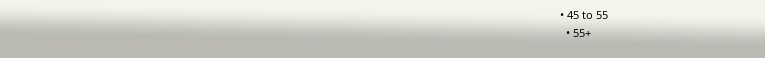• 45 to 55
  • 55+